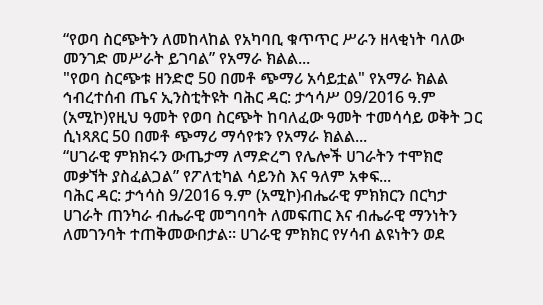“የወባ ስርጭትን ለመከላከል የአካባቢ ቁጥጥር ሥራን ዘላቂነት ባለው መንገድ መሥራት ይገባል” የአማራ ክልል...
"የወባ ስርጭቱ ዘንድሮ 50 በመቶ ጭማሪ አሳይቷል" የአማራ ክልል ኅብረተሰብ ጤና ኢንስቲትዩት ባሕር ዳር: ታኅሳሥ 09/2016 ዓ.ም (አሚኮ)የዚህ ዓመት የወባ ስርጭት ከባለፈው ዓመት ተመሳሳይ ወቅት ጋር ሲነጻጸር 50 በመቶ ጭማሪ ማሳየቱን የአማራ ክልል...
“ሀገራዊ ምክክሩን ውጤታማ ለማድረግ የሌሎች ሀገራትን ተሞክሮ መቃኘት ያስፈልጋል” የፖለቲካል ሳይንስ እና ዓለም አቀፍ...
ባሕር ዳር: ታኅሳስ 9/2016 ዓ.ም (አሚኮ)ብሔራዊ ምክክርን በርካታ ሀገራት ጠንካራ ብሔራዊ መግባባት ለመፍጠር እና ብሔራዊ ማንነትን ለመገንባት ተጠቅመውበታል። ሀገራዊ ምክክር የሃሳብ ልዩነትን ወደ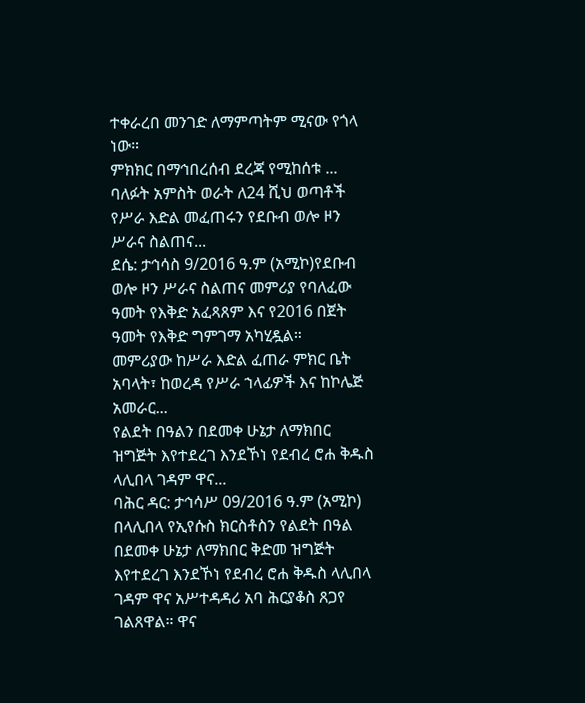ተቀራረበ መንገድ ለማምጣትም ሚናው የጎላ ነው።
ምክክር በማኅበረሰብ ደረጃ የሚከሰቱ ...
ባለፉት አምስት ወራት ለ24 ሺህ ወጣቶች የሥራ እድል መፈጠሩን የደቡብ ወሎ ዞን ሥራና ስልጠና...
ደሴ: ታኅሳስ 9/2016 ዓ.ም (አሚኮ)የደቡብ ወሎ ዞን ሥራና ስልጠና መምሪያ የባለፈው ዓመት የእቅድ አፈጻጸም እና የ2016 በጀት ዓመት የእቅድ ግምገማ አካሂዷል።
መምሪያው ከሥራ እድል ፈጠራ ምክር ቤት አባላት፣ ከወረዳ የሥራ ኀላፊዎች እና ከኮሌጅ አመራር...
የልደት በዓልን በደመቀ ሁኔታ ለማክበር ዝግጅት እየተደረገ እንደኾነ የደብረ ሮሐ ቅዱስ ላሊበላ ገዳም ዋና...
ባሕር ዳር: ታኅሳሥ 09/2016 ዓ.ም (አሚኮ) በላሊበላ የኢየሱስ ክርስቶስን የልደት በዓል በደመቀ ሁኔታ ለማክበር ቅድመ ዝግጅት እየተደረገ እንደኾነ የደብረ ሮሐ ቅዱስ ላሊበላ ገዳም ዋና አሥተዳዳሪ አባ ሕርያቆስ ጸጋየ ገልጸዋል። ዋና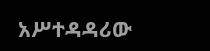አሥተዳዳሪው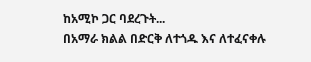ከአሚኮ ጋር ባደረጉት...
በአማራ ክልል በድርቅ ለተጎዱ እና ለተፈናቀሉ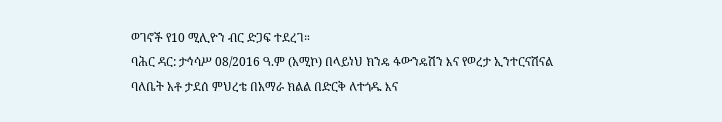ወገኖች የ10 ሚሊዮን ብር ድጋፍ ተደረገ።
ባሕር ዳር: ታኅሳሥ 08/2016 ዓ.ም (አሚኮ) በላይነህ ክንዴ ፋውንዴሽን እና የወረታ ኢንተርናሽናል ባለቤት አቶ ታደሰ ምህረቴ በአማራ ክልል በድርቅ ለተጎዱ እና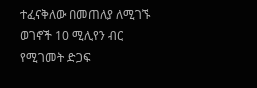ተፈናቅለው በመጠለያ ለሚገኙ ወገኖች 10 ሚሊየን ብር የሚገመት ድጋፍ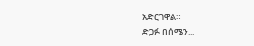አድርገዋል።
ድጋፉ በሰሜን...